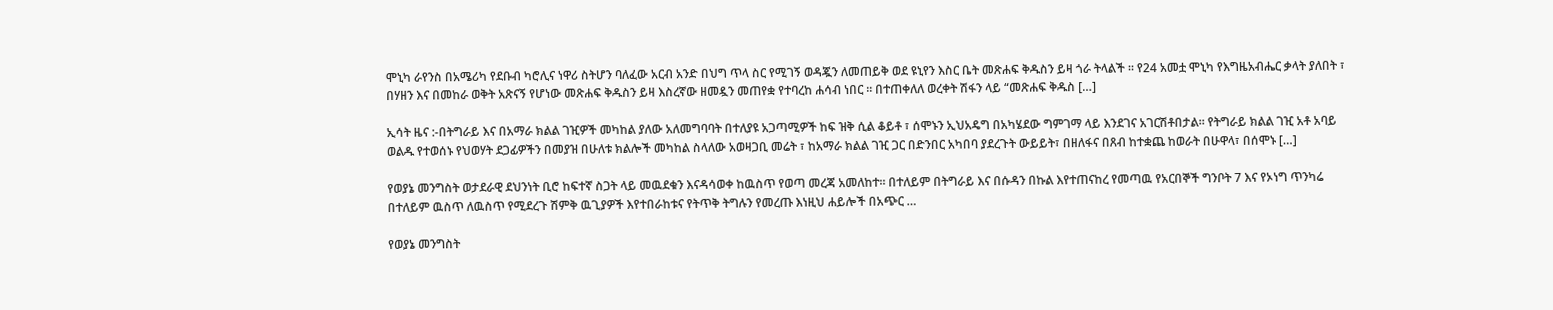ሞኒካ ራየንስ በአሜሪካ የደቡብ ካሮሊና ነዋሪ ስትሆን ባለፈው አርብ አንድ በህግ ጥላ ስር የሚገኝ ወዳጇን ለመጠይቅ ወደ ዩኒየን እስር ቤት መጽሐፍ ቅዱስን ይዛ ጎራ ትላልች ። የ24 አመቷ ሞኒካ የእግዜአብሔር ቃላት ያለበት ፣ በሃዘን እና በመከራ ወቅት አጽናኝ የሆነው መጽሐፍ ቅዱስን ይዛ እስረኛው ዘመዷን መጠየቋ የተባረከ ሐሳብ ነበር ። በተጠቀለለ ወረቀት ሽፋን ላይ “መጽሐፍ ቅዱስ […]

ኢሳት ዜና :-በትግራይ እና በአማራ ክልል ገዢዎች መካከል ያለው አለመግባባት በተለያዩ አጋጣሚዎች ከፍ ዝቅ ሲል ቆይቶ ፣ ሰሞኑን ኢህአዴግ በአካሄደው ግምገማ ላይ እንደገና አገርሽቶበታል። የትግራይ ክልል ገዢ አቶ አባይ ወልዱ የተወሰኑ የህወሃት ደጋፊዎችን በመያዝ በሁለቱ ክልሎች መካከል ስላለው አወዛጋቢ መሬት ፣ ከአማራ ክልል ገዢ ጋር በድንበር አካበባ ያደረጉት ውይይት፣ በዘለፋና በጸብ ከተቋጨ ከወራት በሁዋላ፣ በሰሞኑ […]

የወያኔ መንግስት ወታደራዊ ደህንነት ቢሮ ከፍተኛ ስጋት ላይ መዉደቁን እናዳሳወቀ ከዉስጥ የወጣ መረጃ አመለከተ። በተለይም በትግራይ እና በሱዳን በኩል እየተጠናከረ የመጣዉ የአርበኞች ግንቦት 7 እና የኦነግ ጥንካሬ በተለይም ዉስጥ ለዉስጥ የሚደረጉ ሽምቅ ዉጊያዎች እየተበራከቱና የትጥቅ ትግሉን የመረጡ እነዚህ ሐይሎች በአጭር …

የወያኔ መንግስት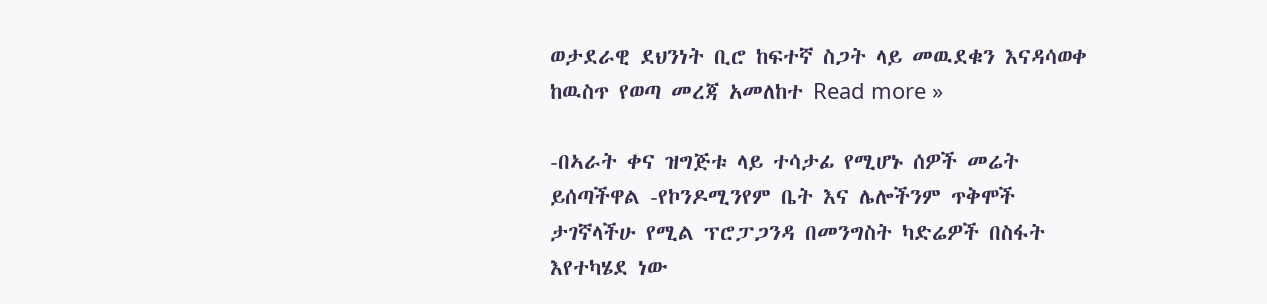ወታደራዊ ደህንነት ቢሮ ከፍተኛ ስጋት ላይ መዉደቁን እናዳሳወቀ ከዉስጥ የወጣ መረጃ አመለከተ Read more »

-በኣራት ቀና ዝግጅቱ ላይ ተሳታፊ የሚሆኑ ሰዎች መሬት ይሰጣችዋል -የኮንዶሚንየም ቤት እና ሌሎችንም ጥቅሞች ታገኛላችሁ የሚል ፕሮፓጋንዳ በመንግስት ካድሬዎች በስፋት እየተካሄደ ነው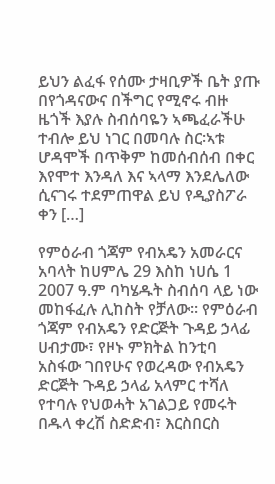ይህን ልፈፋ የሰሙ ታዛቢዎች ቤት ያጡ በየጎዳናውና በችግር የሚኖሩ ብዙ ዜጎች እያሉ ስብሰባዬን ኣጫፈራችሁ ተብሎ ይህ ነገር በመባሉ ስር፡ኣቱ ሆዳሞች በጥቅም ከመሰብሰብ በቀር እየሞተ እንዳለ እና ኣላማ እንደሌለው ሲናገሩ ተደምጠዋል ይህ የዲያስፖራ ቀን […]

የምዕራብ ጎጃም የብአዴን አመራርና አባላት ከሀምሌ 29 እስከ ነሀሴ 1 2007 ዓ.ም ባካሄዱት ስብሰባ ላይ ነው መከፋፈሉ ሊከስት የቻለው፡፡ የምዕራብ ጎጃም የብአዴን የድርጅት ጉዳይ ኃላፊ ሀብታሙ፣ የዞኑ ምክትል ከንቲባ አስፋው ገበየሁና የወረዳው የብአዴን ድርጅት ጉዳይ ኃላፊ አላምር ተሻለ የተባሉ የህወሓት አገልጋይ የመሩት በዱላ ቀረሽ ስድድብ፣ እርስበርስ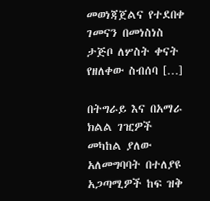መወነጃጀልና የተደበቀ ገመናን በመነስነስ ታጅቦ ለሦስት ቀናት የዘለቀው ስብሰባ […]

በትግራይ እና በአማራ ክልል ገዢዎች መካከል ያለው አለመግባባት በተለያዩ አጋጣሚዎች ከፍ ዝቅ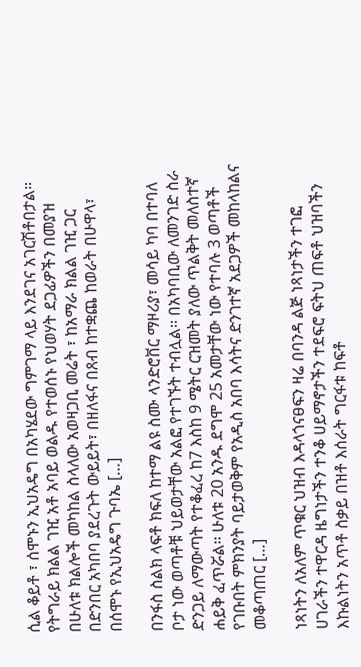ሲል ቆይቶ ፣ ሰሞኑን ኢህአዴግ በአካሄደው ግምገማ ላይ እንደገና አገርሽቶበታል። የትግራይ ክልል ገዢ አቶ አባይ ወልዱ የተወሰኑ የህወሃት ደጋፊዎችን በመያዝ በሁለቱ ክልሎች መካከል ስላለው አወዛጋቢ መሬት ፣ ከአማራ ክልል ገዢ ጋር በድንበር አካበባ ያደረጉት ውይይት፣ በዘለፋና በጸብ ከተቋጨ ከወራት በሁዋላ፣ በሰሞኑ የኢህአዴግ ጉባኤ […]

በንፋስ ስልክ ላፍቶ ክፍለ ከተማ ልዩ ስሙ ላንድሮቨር ማዞሪያ፣ መሳይ ካባ በተባለ ቦታ ነው ወጣቶቹ ህይወታቸው አልፎ የተገኙት ተብሏል፡፡ በአካባቢው ለመንገድ ስራ ድንጋይ ለማውጣት የተቆፈረ ከ7 እስከ 9 ሜትር ርዝመት ያለው ጥልቅት መለስተኛ ሐይቅ ፈጥሯል፡፡ ሁለቱ 20 አንዱ ደግሞ 25 አመታቸው ነው የተባሉ 3 ወጣቶች የገቡበት ምክንያት ባይታወቅም የአዲስ አበባ እሳትና ድንገተኛ አደጋዎች መከላከልና መቆጣጠር […]

ነጻነትን ለአለም ጥቁር ህዝብ እዳላጎናፀፍን ዛሬ በባንዳ ልጅ ነጻነታችን ተገፎ ሀገራችን ተዋርዳ ዜግነታችን ተንቆ ሀይማኖታችን ተደፍሮ ፍትህ ጠፍቶ ህዝባችን እኩልነትን አጥቶ ስቃይ በዝቶ እሰራት ግርፋቱ ከፍቶ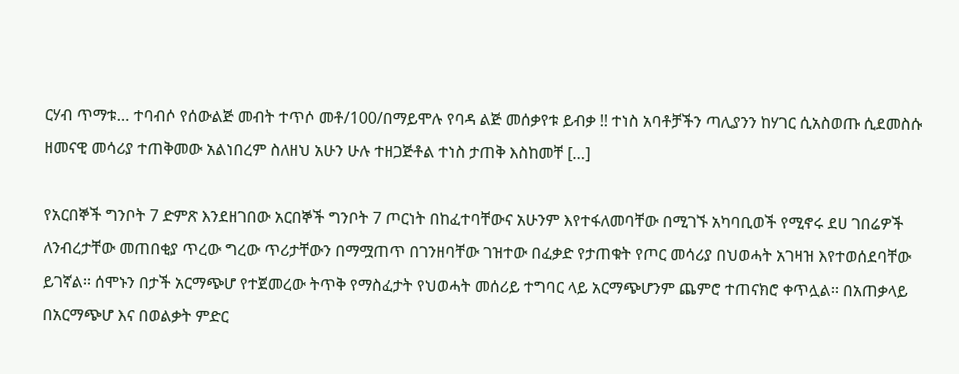ርሃብ ጥማቱ… ተባብሶ የሰውልጅ መብት ተጥሶ መቶ/100/በማይሞሉ የባዳ ልጅ መሰቃየቱ ይብቃ !! ተነስ አባቶቻችን ጣሊያንን ከሃገር ሲአስወጡ ሲደመስሱ ዘመናዊ መሳሪያ ተጠቅመው አልነበረም ስለዘህ አሁን ሁሉ ተዘጋጅቶል ተነስ ታጠቅ እስከመቸ […]

የአርበኞች ግንቦት 7 ድምጽ እንደዘገበው አርበኞች ግንቦት 7 ጦርነት በከፈተባቸውና አሁንም እየተፋለመባቸው በሚገኙ አካባቢወች የሚኖሩ ደሀ ገበሬዎች ለንብረታቸው መጠበቂያ ጥረው ግረው ጥሪታቸውን በማሟጠጥ በገንዘባቸው ገዝተው በፈቃድ የታጠቁት የጦር መሳሪያ በህወሓት አገዛዝ እየተወሰደባቸው ይገኛል፡፡ ሰሞኑን በታች አርማጭሆ የተጀመረው ትጥቅ የማስፈታት የህወሓት መሰሪይ ተግባር ላይ አርማጭሆንም ጨምሮ ተጠናክሮ ቀጥሏል፡፡ በአጠቃላይ በአርማጭሆ እና በወልቃት ምድር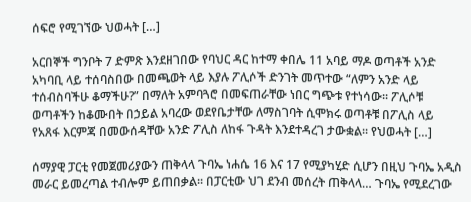ሰፍሮ የሚገኘው ህወሓት […]

አርበኞች ግንቦት 7 ድምጽ እንደዘገበው የባህር ዳር ከተማ ቀበሌ 11 አባይ ማዶ ወጣቶች አንድ አካባቢ ላይ ተሰባስበው በመጫወት ላይ እያሉ ፖሊሶች ድንገት መጥተው “ለምን አንድ ላይ ተሰብስባችሁ ቆማችሁ?” በማለት አምባጓሮ በመፍጠራቸው ነበር ግጭቱ የተነሳው፡፡ ፖሊሶቹ ወጣቶችን ከቆሙበት በኃይል አባረው ወደየቤታቸው ለማስገባት ሲሞክሩ ወጣቶቹ በፖሊስ ላይ የአጸፋ እርምጃ በመውሰዳቸው አንድ ፖሊስ ለከፋ ጉዳት እንደተዳረገ ታውቋል፡፡ የህወሓት […]

ሰማያዊ ፓርቲ የመጀመሪያውን ጠቅላላ ጉባኤ ነሐሴ 16 እና 17 የሚያካሂድ ሲሆን በዚህ ጉባኤ አዲስ መራር ይመረጣል ተብሎም ይጠበቃል፡፡ በፓርቲው ህገ ደንብ መሰረት ጠቅላላ… ጉባኤ የሚደረገው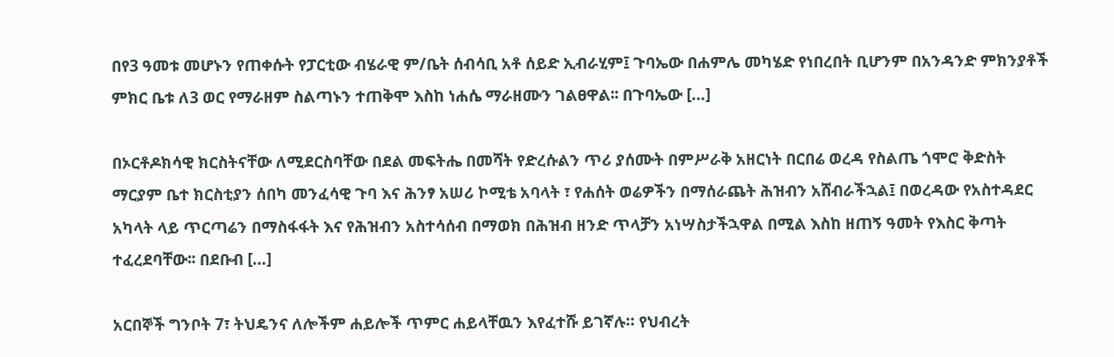በየ3 ዓመቱ መሆኑን የጠቀሱት የፓርቲው ብሄራዊ ም/ቤት ሰብሳቢ አቶ ሰይድ ኢብራሂም፤ ጉባኤው በሐምሌ መካሄድ የነበረበት ቢሆንም በአንዳንድ ምክንያቶች ምክር ቤቱ ለ3 ወር የማራዘም ስልጣኑን ተጠቅሞ እስከ ነሐሴ ማራዘሙን ገልፀዋል፡፡ በጉባኤው […]

በኦርቶዶክሳዊ ክርስትናቸው ለሚደርስባቸው በደል መፍትሔ በመሻት የድረሱልን ጥሪ ያሰሙት በምሥራቅ አዘርነት በርበሬ ወረዳ የስልጤ ጎሞሮ ቅድስት ማርያም ቤተ ክርስቲያን ሰበካ መንፈሳዊ ጉባ እና ሕንፃ አሠሪ ኮሚቴ አባላት ፣ የሐሰት ወሬዎችን በማሰራጨት ሕዝብን አሸብራችኋል፤ በወረዳው የአስተዳደር አካላት ላይ ጥርጣሬን በማስፋፋት እና የሕዝብን አስተሳሰብ በማወክ በሕዝብ ዘንድ ጥላቻን አነሣስታችኋዋል በሚል እስከ ዘጠኝ ዓመት የእስር ቅጣት ተፈረደባቸው፡፡ በደቡብ […]

አርበኞች ግንቦት 7፣ ትህዴንና ለሎችም ሐይሎች ጥምር ሐይላቸዉን እየፈተሹ ይገኛሉ። የህብረት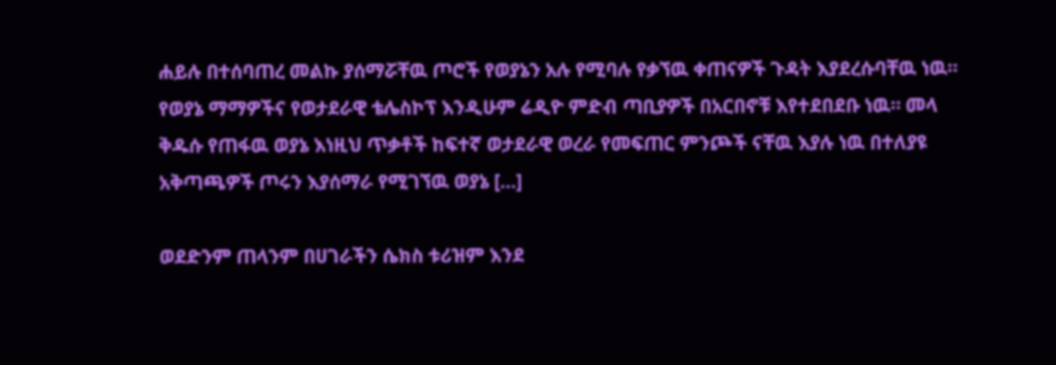ሐይሉ በተሰባጠረ መልኩ ያሰማሯቸዉ ጦሮች የወያኔን አሉ የሚባሉ የቃኘዉ ቀጠናዎች ጉዳት እያደረሱባቸዉ ነዉ። የወያኔ ማማዎችና የወታደራዊ ቴሌስኮፕ እንዲሁም ሬዲዮ ምድብ ጣቢያዎች በአርበኖቹ እየተደበደቡ ነዉ። መላ ቅዱሱ የጠፋዉ ወያኔ እነዚህ ጥቃቶች ከፍተኛ ወታደራዊ ወረራ የመፍጠር ምንጮች ናቸዉ እያሉ ነዉ በተለያዩ አቅጣጫዎች ጦሩን እያሰማራ የሚገኘዉ ወያኔ […]

ወደድንም ጠላንም በሀገራችን ሴክስ ቱሪዝም እንደ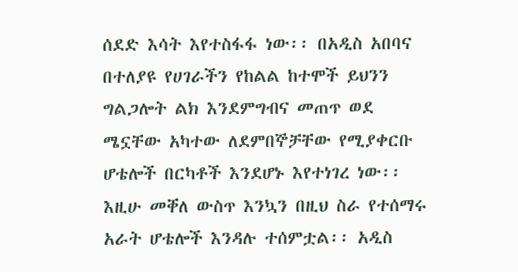ሰደድ እሳት እየተስፋፋ ነው፡፡ በአዲስ አበባና በተለያዩ የሀገራችን የከልል ከተሞች ይህንን ግልጋሎት ልክ እንደምግብና መጠጥ ወደ ሜኗቸው አካተው ለደምበኞቻቸው የሚያቀርቡ ሆቴሎች በርካቶች እንደሆኑ እየተነገረ ነው፡፡ እዚሁ መቐለ ውስጥ እንኳን በዚህ ስራ የተሰማሩ አራት ሆቴሎች እንዳሉ ተሰምቷል፡፡ አዲስ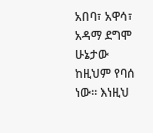አበባ፣ አዋሳ፣ አዳማ ደግሞ ሁኔታው ከዚህም የባሰ ነው፡፡ እነዚህ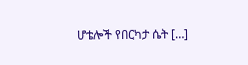ሆቴሎች የበርካታ ሴት […]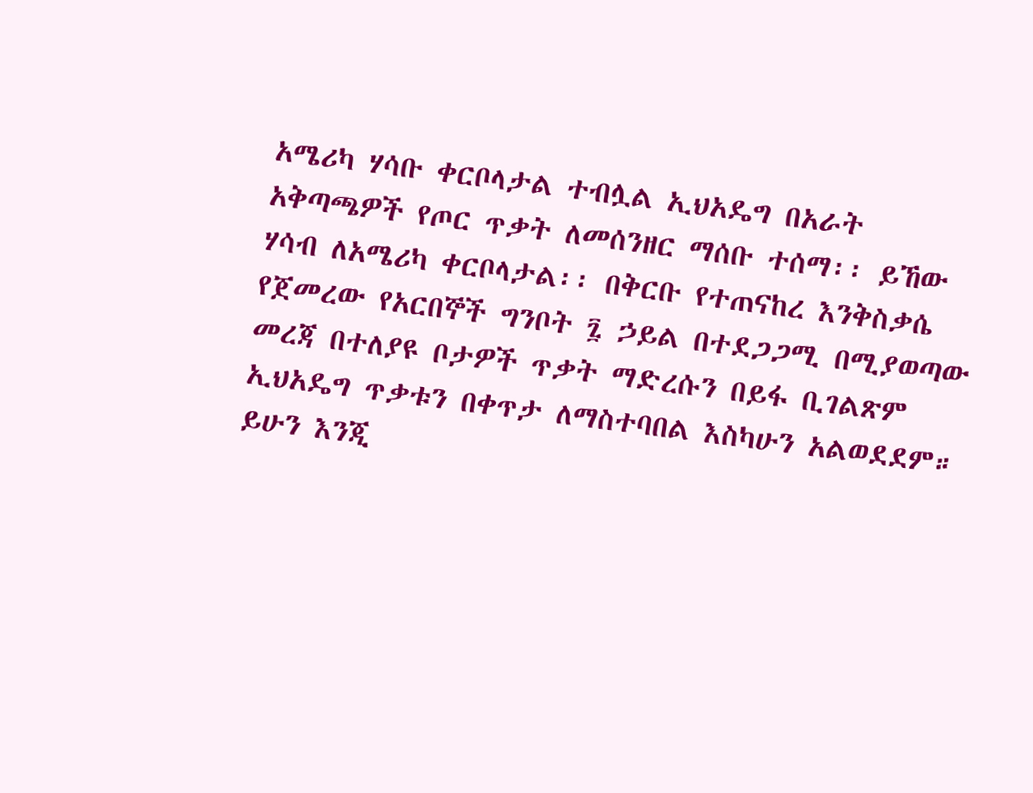አሜሪካ ሃሳቡ ቀርቦላታል ተብሏል ኢህአዴግ በአራት አቅጣጫዎች የጦር ጥቃት ለመሰንዘር ማሰቡ ተሰማ፡፡ ይኸው ሃሳብ ለአሜሪካ ቀርቦላታል፡፡ በቅርቡ የተጠናከረ እንቅስቃሴ የጀመረው የአርበኞች ግንቦት ፯ ኃይል በተደጋጋሚ በሚያወጣው መረጃ በተለያዩ ቦታዎች ጥቃት ማድረሱን በይፋ ቢገልጽም ኢህአዴግ ጥቃቱን በቀጥታ ለማስተባበል እስካሁን አልወደደም። ይሁን እንጂ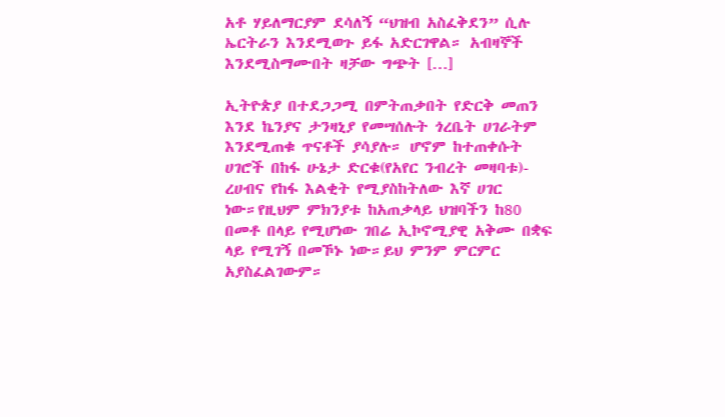አቶ ሃይለማርያም ደሳለኝ “ህዝብ አስፈቅደን” ሲሉ ኤርትራን እንደሚወጉ ይፋ አድርገዋል። አብዛኞች እንደሚስማሙበት ዛቻው ግጭት […]

ኢትዮጵያ በተደጋጋሚ በምትጠቃበት የድርቅ መጠን እንደ ኬንያና ታንዛኒያ የመሣሰሉት ጎረቤት ሀገራትም እንደሚጠቁ ጥናቶች ያሳያሉ። ሆኖም ከተጠቀሱት ሀገሮች በከፋ ሁኔታ ድርቁ(የአየር ንብረት መዛባቱ)- ረሀብና የከፋ እልቂት የሚያስከትለው እኛ ሀገር ነው።የዚህም ምክንያቱ ከአጠቃላይ ህዝባችን ከ80 በመቶ በላይ የሚሆነው ገበሬ ኢኮኖሚያዊ አቅሙ በቋፍ ላይ የሚገኝ በመኾኑ ነው።ይህ ምንም ምርምር አያስፈልገውም።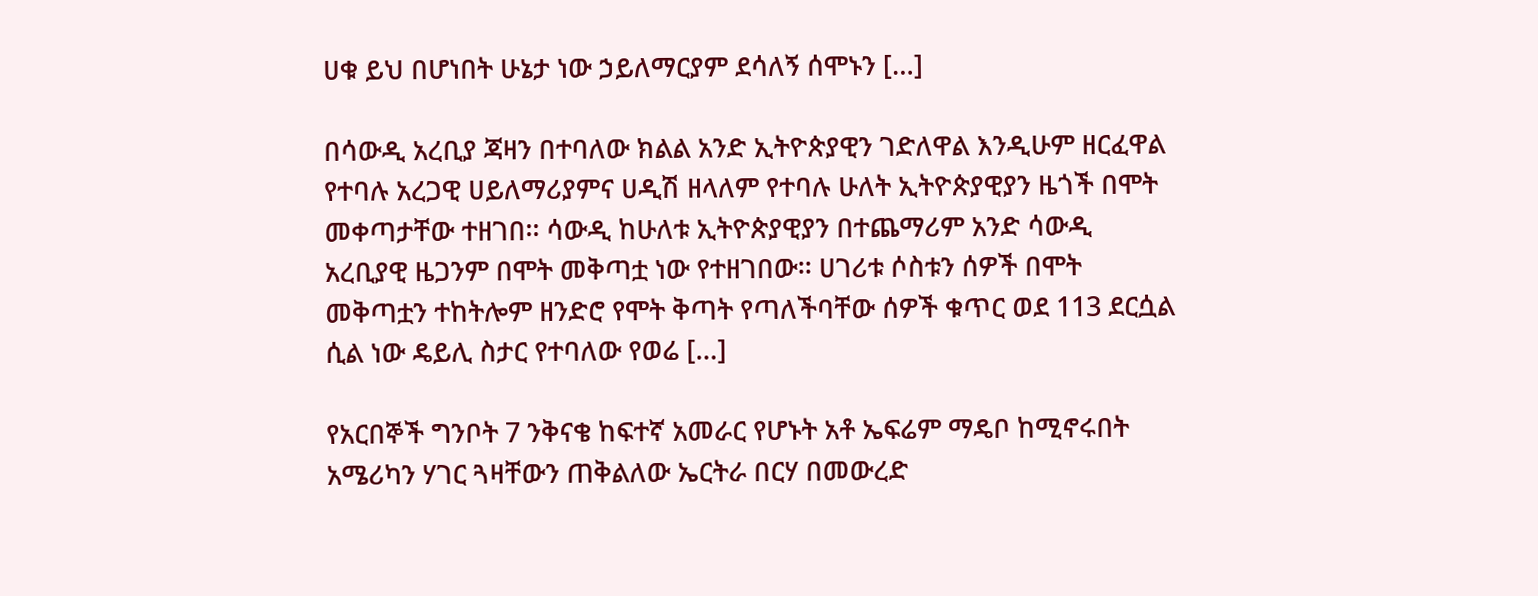ሀቁ ይህ በሆነበት ሁኔታ ነው ኃይለማርያም ደሳለኝ ሰሞኑን […]

በሳውዲ አረቢያ ጃዛን በተባለው ክልል አንድ ኢትዮጵያዊን ገድለዋል እንዲሁም ዘርፈዋል የተባሉ አረጋዊ ሀይለማሪያምና ሀዲሽ ዘላለም የተባሉ ሁለት ኢትዮጵያዊያን ዜጎች በሞት መቀጣታቸው ተዘገበ፡፡ ሳውዲ ከሁለቱ ኢትዮጵያዊያን በተጨማሪም አንድ ሳውዲ አረቢያዊ ዜጋንም በሞት መቅጣቷ ነው የተዘገበው፡፡ ሀገሪቱ ሶስቱን ሰዎች በሞት መቅጣቷን ተከትሎም ዘንድሮ የሞት ቅጣት የጣለችባቸው ሰዎች ቁጥር ወደ 113 ደርሷል ሲል ነው ዴይሊ ስታር የተባለው የወሬ […]

የአርበኞች ግንቦት 7 ንቅናቄ ከፍተኛ አመራር የሆኑት አቶ ኤፍሬም ማዴቦ ከሚኖሩበት አሜሪካን ሃገር ጓዛቸውን ጠቅልለው ኤርትራ በርሃ በመውረድ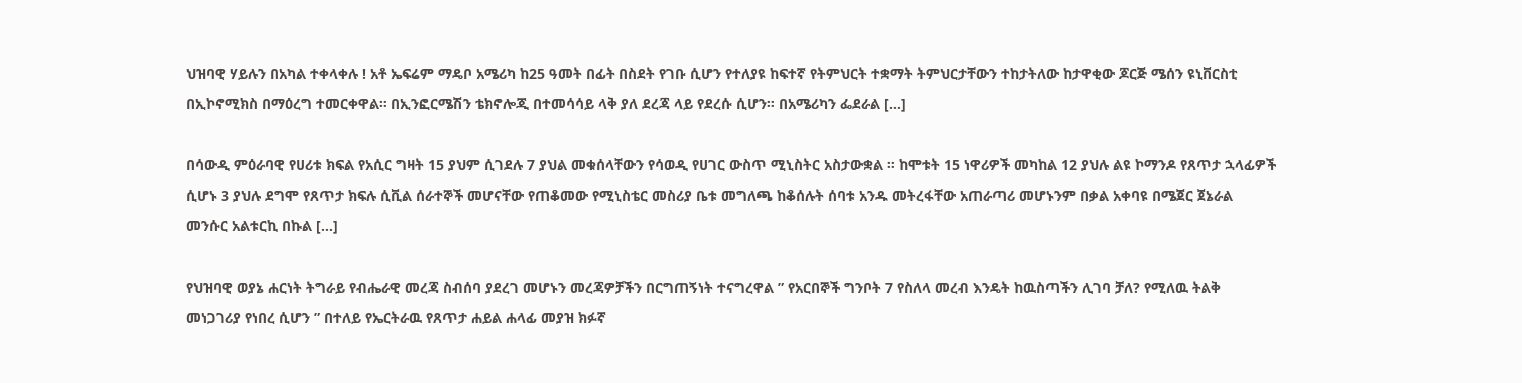ህዝባዊ ሃይሉን በአካል ተቀላቀሉ ! አቶ ኤፍሬም ማዴቦ አሜሪካ ከ25 ዓመት በፊት በስደት የገቡ ሲሆን የተለያዩ ከፍተኛ የትምህርት ተቋማት ትምህርታቸውን ተከታትለው ከታዋቂው ጆርጅ ሜሰን ዩኒቨርስቲ በኢኮኖሚክስ በማዕረግ ተመርቀዋል። በኢንፎርሜሽን ቴክኖሎጂ በተመሳሳይ ላቅ ያለ ደረጃ ላይ የደረሱ ሲሆን። በአሜሪካን ፌደራል […]

በሳውዲ ምዕራባዊ የሀሪቱ ክፍል የአሲር ግዛት 15 ያህም ሲገደሉ 7 ያህል መቁሰላቸውን የሳወዲ የሀገር ውስጥ ሚኒስትር አስታውቋል ። ከሞቱት 15 ነዋሪዎች መካከል 12 ያህሉ ልዩ ኮማንዶ የጸጥታ ኋላፊዎች ሲሆኑ 3 ያህሉ ደግሞ የጸጥታ ክፍሉ ሲቪል ሰራተኞች መሆናቸው የጠቆመው የሚኒስቴር መስሪያ ቤቱ መግለጫ ከቆሰሉት ሰባቱ አንዱ መትረፋቸው አጠራጣሪ መሆኑንም በቃል አቀባዩ በሜጀር ጀኔራል መንሱር አልቱርኪ በኩል […]

የህዝባዊ ወያኔ ሐርነት ትግራይ የብሔራዊ መረጃ ስብሰባ ያደረገ መሆኑን መረጃዎቻችን በርግጠኝነት ተናግረዋል ” የአርበኞች ግንቦት 7 የስለላ መረብ እንዴት ከዉስጣችን ሊገባ ቻለ? የሚለዉ ትልቅ መነጋገሪያ የነበረ ሲሆን ” በተለይ የኤርትራዉ የጸጥታ ሐይል ሐላፊ መያዝ ክፉኛ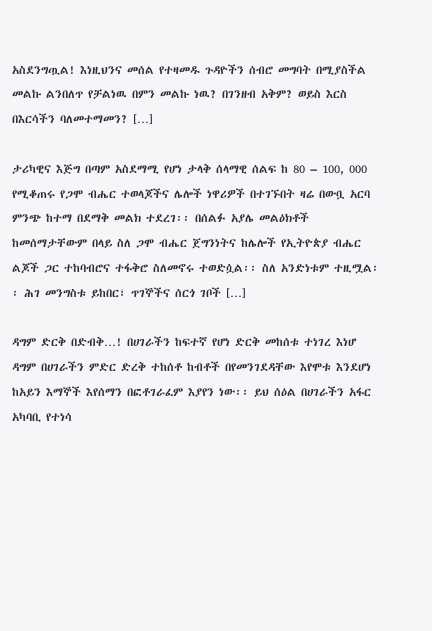አስደንግጧል! እነዚህንና መሰል የተዛመዱ ጉዳዮችን ሰብሮ መግባት በሚያስችል መልኩ ልንበለጥ የቻልነዉ በምን መልኩ ነዉ? በገንዘብ አቅም? ወይስ እርስ በእርሳችን ባለመተማመን? […]

ታሪካዊና እጅግ በጣም አስደማሚ የሆነ ታላቅ ሰላማዊ ሰልፍ ከ 80 – 100, 000 የሚቆጠሩ የጋሞ ብሔር ተወላጆችና ሌሎች ነዋሪዎች በተገኙበት ዛሬ በውቧ አርባ ምንጭ ከተማ በደማቅ መልክ ተደረገ፡፡ በሰልፉ አያሌ መልዕክቶች ከመሰማታቸውም በላይ ስለ ጋሞ ብሔር ጀግንነትና ከሌሎች የኢትዮጵያ ብሔር ልጆች ጋር ተከባብሮና ተፋቅሮ ስለመኖሩ ተወድሷል፡፡ ስለ አንድነቱም ተዚሟል፡፡ ሕገ መንግስቱ ይከበር፣ ጥገኞችና ሰርጎ ገቦች […]

ዳግም ድርቅ በድብቅ…! በሀገራችን ከፍተኛ የሆነ ድርቅ መከሰቱ ተነገረ እነሆ ዳግም በሀገራችን ምድር ድረቅ ተከሰቶ ከብቶች በየመንገደዳቸው እየሞቱ እንደሆነ ከአይን እማኞች እየሰማን በፎቶገራፈም እያየን ነው፡፡ ይህ ሰዕል በሀገራችን አፋር አካባቢ የተነሳ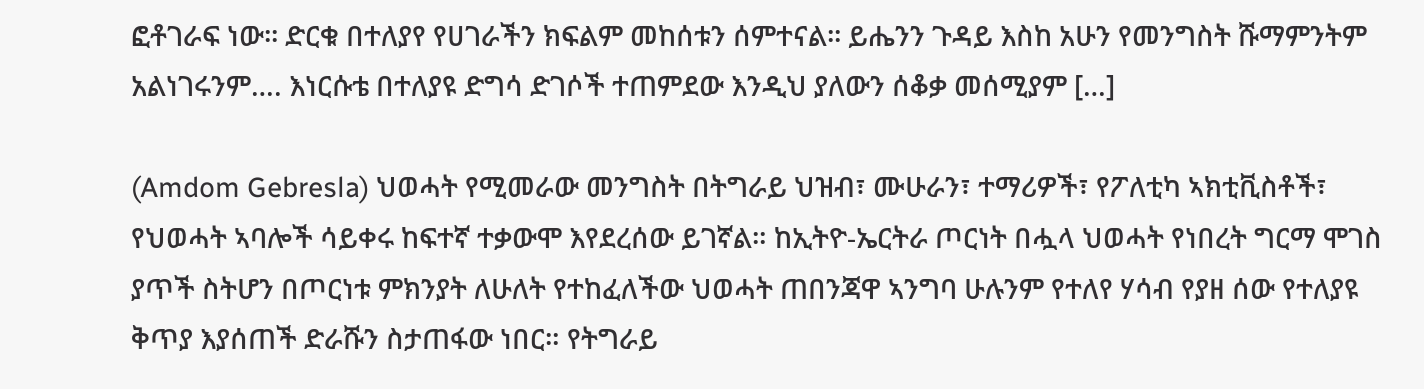ፎቶገራፍ ነው፡፡ ድርቁ በተለያየ የሀገራችን ክፍልም መከሰቱን ሰምተናል፡፡ ይሔንን ጉዳይ እስከ አሁን የመንግስት ሹማምንትም አልነገሩንም…. እነርሱቴ በተለያዩ ድግሳ ድገሶች ተጠምደው እንዲህ ያለውን ሰቆቃ መሰሚያም […]

(Amdom Gebresla) ህወሓት የሚመራው መንግስት በትግራይ ህዝብ፣ ሙሁራን፣ ተማሪዎች፣ የፖለቲካ ኣክቲቪስቶች፣ የህወሓት ኣባሎች ሳይቀሩ ከፍተኛ ተቃውሞ እየደረሰው ይገኛል። ከኢትዮ-ኤርትራ ጦርነት በሗላ ህወሓት የነበረት ግርማ ሞገስ ያጥች ስትሆን በጦርነቱ ምክንያት ለሁለት የተከፈለችው ህወሓት ጠበንጃዋ ኣንግባ ሁሉንም የተለየ ሃሳብ የያዘ ሰው የተለያዩ ቅጥያ እያሰጠች ድራሹን ስታጠፋው ነበር። የትግራይ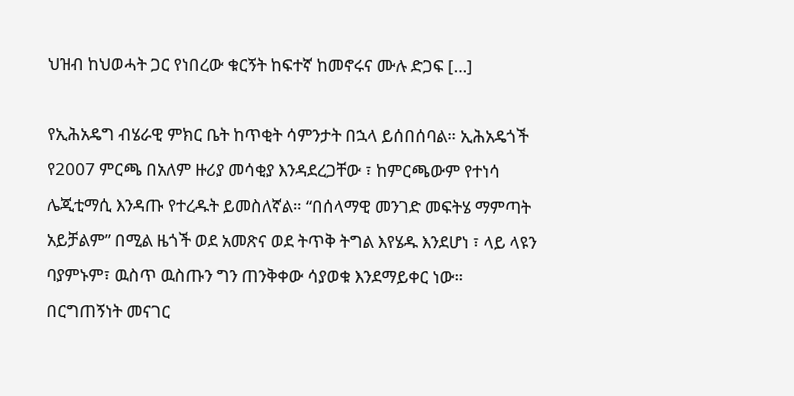ህዝብ ከህወሓት ጋር የነበረው ቁርኝት ከፍተኛ ከመኖሩና ሙሉ ድጋፍ […]

የኢሕአዴግ ብሄራዊ ምክር ቤት ከጥቂት ሳምንታት በኋላ ይሰበሰባል። ኢሕአዴጎች የ2007 ምርጫ በአለም ዙሪያ መሳቂያ እንዳደረጋቸው ፣ ከምርጫውም የተነሳ ሌጂቲማሲ እንዳጡ የተረዱት ይመስለኛል። “በሰላማዊ መንገድ መፍትሄ ማምጣት አይቻልም” በሚል ዜጎች ወደ አመጽና ወደ ትጥቅ ትግል እየሄዱ እንደሆነ ፣ ላይ ላዩን ባያምኑም፣ ዉስጥ ዉስጡን ግን ጠንቅቀው ሳያወቁ እንደማይቀር ነው። በርግጠኝነት መናገር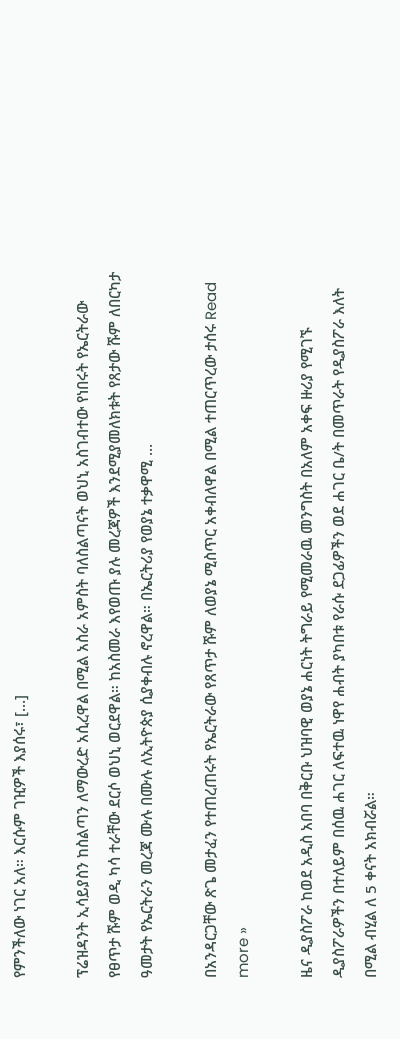የምንችለው ነገር አለ። እርሱም ገዢዎች እያሰሩ፣ […]

ፕሬዝዳንት ኢሳይያስን ከስልጣን ለማውረድ አሲረዋል በሚል አስራ አምስት ባለስልጣናት ወህኒ አስገብተው የነበሩት የኤርትራው የፀጥታ ሹም ወዲ ካሳ ተራቸው ደርሶ ወህኒ ወርደዋል። ከአስመራ እየወጡ ያሉ መረጃዎች እንደሚያመለክቱት የጸታው ሹም ለበርካታ ዓመታት የኤርትራን መረጃ ሙሉ በሙሉ ለኢትዮጵያ ሲያቀብሉ ኖረዋል። በኤርትሪያ የወያኔ ተቃዋሚ …

በአንዳርጋቸው ጽጌ መታፈን የተጠረጠሩት የኤርትራው የጸጥታ ሹም ለወያኔ ሚስጥር አቀብለዋል በሚል ተጠርጥረው ታሰሩ Read more »

ዜና ዲያስፖራ ከወደ አዲስ አበባ በቅርቡ ህዝባዊ ወያኔ ሐርነት ትግራይ የሚመራዉ መንግስት በአለም አቀፍ ዙሪያ የሚገኙ ዲያስፖራዎችን በተለይም በሰዉ ሐገር ለፍተዉ ነዋየ ሐብት ያካበቱ የራሱ ደጋፊዎችን ወደ ሐገር ቤ/ት በመጥራት የዲያስፖራ እለት በሚል ብሂል ለ 5 ቀናት አክብሯል።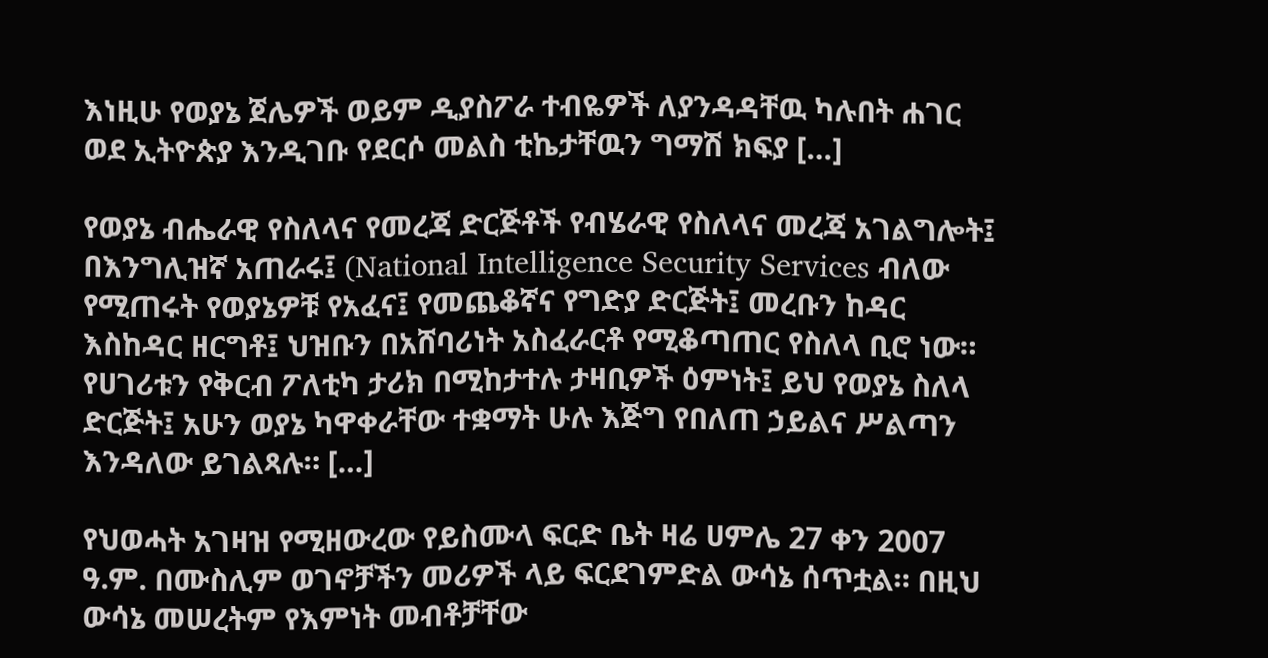እነዚሁ የወያኔ ጀሌዎች ወይም ዲያስፖራ ተብዬዎች ለያንዳዳቸዉ ካሉበት ሐገር ወደ ኢትዮጵያ እንዲገቡ የደርሶ መልስ ቲኬታቸዉን ግማሽ ክፍያ […]

የወያኔ ብሔራዊ የስለላና የመረጃ ድርጅቶች የብሄራዊ የስለላና መረጃ አገልግሎት፤ በእንግሊዝኛ አጠራሩ፤ (National Intelligence Security Services ብለው የሚጠሩት የወያኔዎቹ የአፈና፤ የመጨቆኛና የግድያ ድርጅት፤ መረቡን ከዳር እስከዳር ዘርግቶ፤ ህዝቡን በአሸባሪነት አስፈራርቶ የሚቆጣጠር የስለላ ቢሮ ነው። የሀገሪቱን የቅርብ ፖለቲካ ታሪክ በሚከታተሉ ታዛቢዎች ዕምነት፤ ይህ የወያኔ ስለላ ድርጅት፤ አሁን ወያኔ ካዋቀራቸው ተቋማት ሁሉ እጅግ የበለጠ ኃይልና ሥልጣን እንዳለው ይገልጻሉ። […]

የህወሓት አገዛዝ የሚዘውረው የይስሙላ ፍርድ ቤት ዛሬ ሀምሌ 27 ቀን 2007 ዓ.ም. በሙስሊም ወገኖቻችን መሪዎች ላይ ፍርደገምድል ውሳኔ ሰጥቷል። በዚህ ውሳኔ መሠረትም የእምነት መብቶቻቸው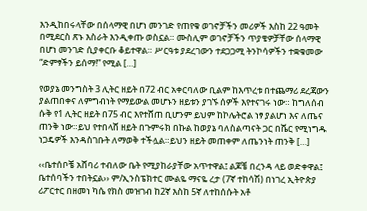እንዲከበሩላቸው በሰላማዊ በሆነ መንገድ የጠየቁ ወገኖቻችን መሪዎች እስከ 22 ዓመት በሚደርስ ጽኑ እስራት እንዲቀጡ ወስኗል። ሙስሊም ወገኖቻችን ጥያቄዎቻቸው ሰላማዊ በሆነ መንገድ ሲያቀርቡ ቆይተዋል። ሥርዓቱ ያደረገውን ተደጋጋሚ ትንኮሳዎችን ተቋቁመው “ድምፃችን ይሰማ!” የሚል […]

የወያኔ መንግስት 3 ሊትር ዘይት በ72 ብር አቀርባለው ቢልም ከእጥረቱ በተጨማሪ ደረጃውን ያልጠበቀና ለምግብነት የማይውል መሆኑን ዘይቱን ያገኙ ሰዎች እየተናገሩ ነው። ከግለሰብ ሱቅ የ1 ሊትር ዘይት በ75 ብር እየተሸጠ ቢሆንም ይህም ከኮሌትሮል ነፃ ያልሆነ እና ለጤና ጠንቅ ነው።ይህ የተበላሸ ዘይት በጉምሩክ በኩል ከወያኔ ባለስልጣናት ጋር በሼር የሚነግዱ ነጋዴዎች እንዳስገቡት ለማወቅ ተችሏል።ይህን ዘይት መጠቀም ለጤንነት ጠንቅ […]

‹‹ቤተሰቦቼ አሸባሪ ተብለው ቤት የሚያከራያቸው አጥተዋል፤ ልጆቼ በረንዳ ላይ ወድቀዋል፤ ቤተሰባችን ተበትኗል›› ም/ኢንስፔክተር ሙልዬ ማናዬ ረታ (7ኛ ተከሳሽ) በነገረ ኢትዮጵያ ሪፖርተር በዘመነ ካሴ የክስ መዝገብ ከ2ኛ እስከ 5ኛ ለተከሰሱት አቶ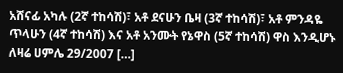አሸናፊ አካሉ (2ኛ ተከሳሽ)፣ አቶ ደናሁን ቤዛ (3ኛ ተከሳሽ)፣ አቶ ምንዳዬ ጥላሁን (4ኛ ተከሳሽ) እና አቶ አንሙት የኔዋስ (5ኛ ተከሳሽ) ዋስ እንዲሆኑ ለዛሬ ሀምሌ 29/2007 […]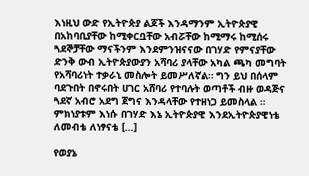እነዚህ ውድ የኢትዮጵያ ልጆች እንዳማንም ኢትዮጵያዊ በአከባቢያቸው ከሚቀርቧቸው አብሯቸው ከሚማሩ ከሚሰሩ ጓደኞቻቸው ማናችንም እንደምንዝናናው በገሃድ የምናያቸው ድንቅ ውብ ኢትዮጵያውያን አሻባሪ ያላቸው አካል ጫካ መግባት የአሻባሪነት ተቃራኒ መስሎት ይመሥለኛል። ግን ይህ በሰላም ባደጉበት በኖሩበት ሀገር አሸባሪ የተባሉት ወጣቶች ብዙ ወዳጅና ጓደኛ አብሮ አደግ ጀግና እንዳላቸው የተዘነጋ ይመስላል ። ምክነያቱም እነሱ በገሃድ እኔ ኢትዮጵያዊ እንደኢትዮጵያዊነቴ ለመብቴ ለነፃናቴ […]

የወያኔ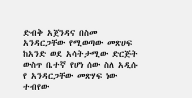ድብቅ አጀንዳና በስመ አንዳርጋቸው የሚወጣው መጽሀፍ ከአንድ ወደ አሳትታሚው ድርጅት ውስጥ ቤተኛ የሆነ ሰው ስለ አዲሱ የ አንዳርጋቸው መጽሃፍ ነው ተብየው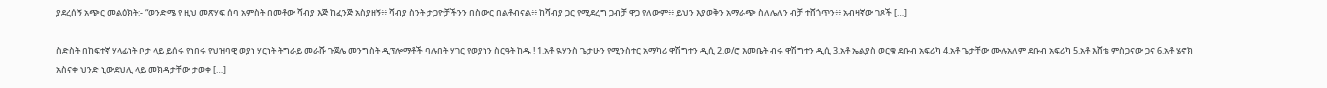ያደረሰኝ አጭር መልዕክት:- “ወንድሜ የ ዚህ መጽሃፍ ሰባ አምስት በመቶው ሻብያ እጅ ከፈንጅ አስያዘኝ፥፥ ሻብያ ስንት ታጋዮቻችንን በስውር በልቶብናል፥፥ ከሻብያ ጋር የሚደረግ ጋብቻ ዋጋ የለውም፥፥ ይህን እያወቅን አማራጭ ስለሌለን ብቻ ተሸጎጥን፥፥ አብዛኛው ገጾች […]

ስድስት በከፍተኛ ሃላፊነት ቦታ ላይ ይሰሩ የነበሩ የህዝባዊ ወያነ ሃርነት ትግራይ መራሹ ጉጀሌ መንግስት ዲፕሎማቶች ባሉበት ሃገር የወያነን ስርዓት ከዱ ! 1.አቶ ዪሃንስ ጌታሁን የሚንስተር አማካሪ ዋሽግተን ዲሲ 2.ወ/ሮ እመቤት ብሩ ዋሽግተን ዲሲ 3.አቶ ኤልያስ ወርቁ ደቡብ አፍሪካ 4.አቶ ጌታቸው ሙሉአለም ደቡብ አፍሪካ 5.አቶ እሸቴ ምስጋናው ጋና 6.አቶ ሄኖክ አስናቀ ህንድ ኒውደህሊ ላይ መክዳታቸው ታወቀ […]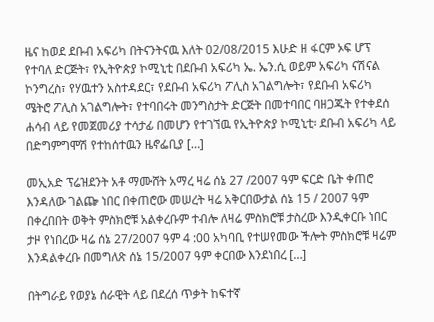ዜና ከወደ ደቡብ አፍሪካ በትናንትናዉ እለት 02/08/2015 እሁድ ዘ ፋርም ኦፍ ሆፕ የተባለ ድርጅት፣ የኢትዮጵያ ኮሚኒቲ በደቡብ አፍሪካ ኤ. ኤን.ሲ ወይም አፍሪካ ናሽናል ኮንግረስ፣ የሃዉተን አስተዳደር፣ የደቡብ አፍሪካ ፖሊስ አገልግሎት፣ የደቡብ አፍሪካ ሜትሮ ፖሊስ አገልግሎት፣ የተባበሩት መንግስታት ድርጅት በመተባበር ባዘጋጁት የተቀደሰ ሐሳብ ላይ የመጀመሪያ ተሳታፊ በመሆን የተገኘዉ የኢትዮጵያ ኮሚኒቲ፡ ደቡብ አፍሪካ ላይ በድግምግሞሽ የተከሰተዉን ዜኖፌቢያ […]

መኢአድ ፕሬዝደንት አቶ ማሙሸት አማረ ዛሬ ሰኔ 27 /2007 ዓም ፍርድ ቤት ቀጠሮ እንዳለው ገልጬ ነበር በቀጠሮው መሠረት ዛሬ አቅርበውታል ሰኔ 15 / 2007 ዓም በቀረበበት ወቅት ምስክሮቹ አልቀረቡም ተብሎ ለዛሬ ምስክሮቹ ታስረው እንዲቀርቡ ነበር ታዞ የነበረው ዛሬ ሰኔ 27/2007 ዓም 4 :00 አካባቢ የተሠየመው ችሎት ምስክሮቹ ዛሬም እንዳልቀረቡ በመግለጽ ሰኔ 15/2007 ዓም ቀርበው እንደነበረ […]

በትግራይ የወያኔ ሰራዊት ላይ በደረሰ ጥቃት ከፍተኛ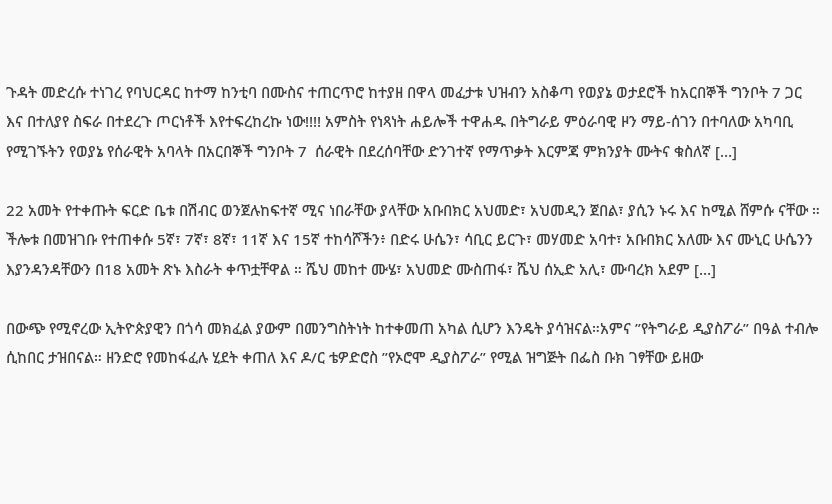ጉዳት መድረሱ ተነገረ የባህርዳር ከተማ ከንቲባ በሙስና ተጠርጥሮ ከተያዘ በዋላ መፈታቱ ህዝብን አስቆጣ የወያኔ ወታደሮች ከአርበኞች ግንቦት 7 ጋር እና በተለያየ ስፍራ በተደረጉ ጦርነቶች እየተፍረከረኩ ነው!!!! አምስት የነጻነት ሐይሎች ተዋሐዱ በትግራይ ምዕራባዊ ዞን ማይ-ሰገን በተባለው አካባቢ የሚገኙትን የወያኔ የሰራዊት አባላት በአርበኞች ግንቦት 7  ሰራዊት በደረሰባቸው ድንገተኛ የማጥቃት እርምጃ ምክንያት ሙትና ቁስለኛ […]

22 አመት የተቀጡት ፍርድ ቤቱ በሽብር ወንጀሉከፍተኛ ሚና ነበራቸው ያላቸው አቡበክር አህመድ፣ አህመዲን ጀበል፣ ያሲን ኑሩ እና ከሚል ሸምሱ ናቸው ። ችሎቱ በመዝገቡ የተጠቀሱ 5ኛ፣ 7ኛ፣ 8ኛ፣ 11ኛ እና 15ኛ ተከሳሾችን፥ በድሩ ሁሴን፣ ሳቢር ይርጉ፣ መሃመድ አባተ፣ አቡበክር አለሙ እና ሙኒር ሁሴንን እያንዳንዳቸውን በ18 አመት ጽኑ እስራት ቀጥቷቸዋል ። ሼህ መከተ ሙሄ፣ አህመድ ሙስጠፋ፣ ሼህ ሰኢድ አሊ፣ ሙባረክ አደም […]

በውጭ የሚኖረው ኢትዮጵያዊን በጎሳ መክፈል ያውም በመንግስትነት ከተቀመጠ አካል ሲሆን እንዴት ያሳዝናል።አምና ”የትግራይ ዲያስፖራ” በዓል ተብሎ ሲከበር ታዝበናል። ዘንድሮ የመከፋፈሉ ሂደት ቀጠለ እና ዶ/ር ቴዎድሮስ ”የኦሮሞ ዲያስፖራ” የሚል ዝግጅት በፌስ ቡክ ገፃቸው ይዘው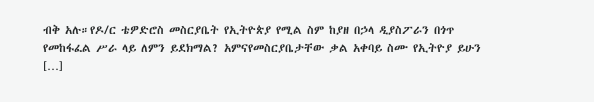ብቅ አሉ።የዶ/ር ቴዎድሮስ መስርያቤት የኢትዮጵያ የሚል ስም ከያዘ በኃላ ዲያስፖራን በጎጥ የመከፋፈል ሥራ ላይ ለምን ይደክማል? አምናየመስርያቤታቸው ቃል አቀባይ ስሙ የኢትዮያ ይሁን […]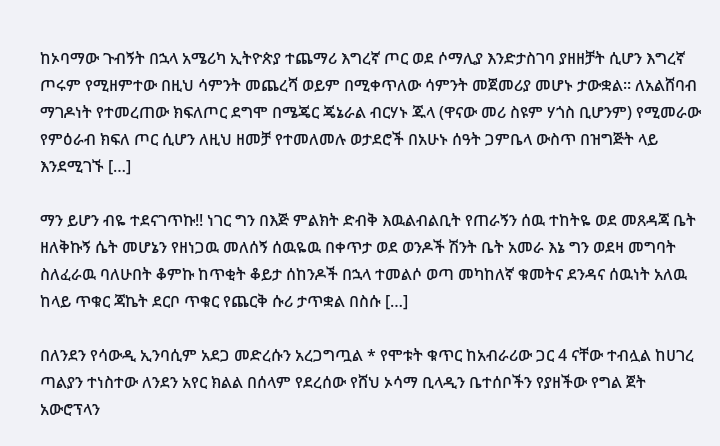ከኦባማው ጉብኝት በኋላ አሜሪካ ኢትዮጵያ ተጨማሪ እግረኛ ጦር ወደ ሶማሊያ እንድታስገባ ያዘዘቻት ሲሆን እግረኛ ጦሩም የሚዘምተው በዚህ ሳምንት መጨረሻ ወይም በሚቀጥለው ሳምንት መጀመሪያ መሆኑ ታውቋል። ለአልሸባብ ማገዶነት የተመረጠው ክፍለጦር ደግሞ በሜጄር ጄኔራል ብርሃኑ ጁላ (ዋናው መሪ ስዩም ሃጎስ ቢሆንም) የሚመራው የምዕራብ ክፍለ ጦር ሲሆን ለዚህ ዘመቻ የተመለመሉ ወታደሮች በአሁኑ ሰዓት ጋምቤላ ውስጥ በዝግጅት ላይ እንደሚገኙ […]

ማን ይሆን ብዬ ተደናገጥኩ!! ነገር ግን በእጅ ምልክት ድብቅ እዉልብልቢት የጠራኝን ሰዉ ተከትዬ ወደ መጸዳጃ ቤት ዘለቅኩኝ ሴት መሆኔን የዘነጋዉ መለሰኝ ሰዉዬዉ በቀጥታ ወደ ወንዶች ሽንት ቤት አመራ እኔ ግን ወደዛ መግባት ስለፈራዉ ባለሁበት ቆምኩ ከጥቂት ቆይታ ሰከንዶች በኋላ ተመልሶ ወጣ መካከለኛ ቁመትና ደንዳና ሰዉነት አለዉ ከላይ ጥቁር ጃኬት ደርቦ ጥቁር የጨርቅ ሱሪ ታጥቋል በስሱ […]

በለንደን የሳውዲ ኢንባሲም አደጋ መድረሱን አረጋግጧል * የሞቱት ቁጥር ከአብራሪው ጋር 4 ናቸው ተብሏል ከሀገረ ጣልያን ተነስተው ለንደን አየር ክልል በሰላም የደረሰው የሸህ ኦሳማ ቢላዲን ቤተሰቦችን የያዘችው የግል ጀት አውሮፕላን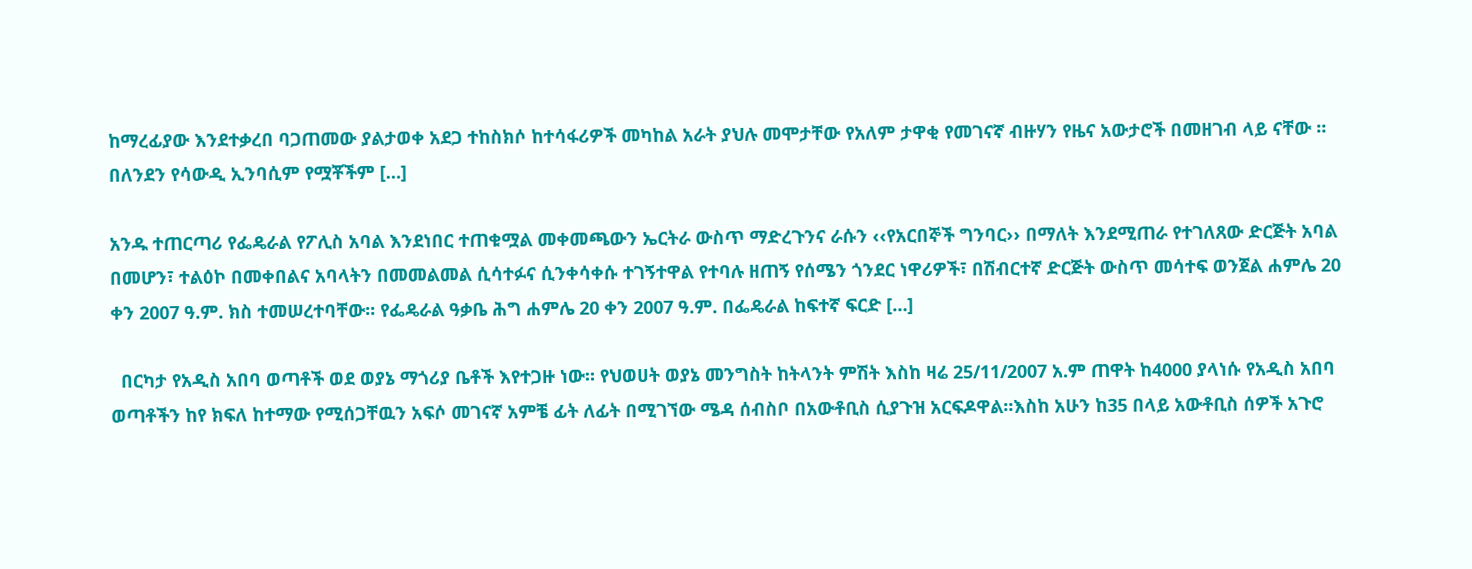ከማረፊያው እንደተቃረበ ባጋጠመው ያልታወቀ አደጋ ተከስክሶ ከተሳፋሪዎች መካከል አራት ያህሉ መሞታቸው የአለም ታዋቂ የመገናኛ ብዙሃን የዜና አውታሮች በመዘገብ ላይ ናቸው ። በለንደን የሳውዲ ኢንባሲም የሟቾችም […]

አንዱ ተጠርጣሪ የፌዴራል የፖሊስ አባል እንደነበር ተጠቁሟል መቀመጫውን ኤርትራ ውስጥ ማድረጉንና ራሱን ‹‹የአርበኞች ግንባር›› በማለት እንደሚጠራ የተገለጸው ድርጅት አባል በመሆን፣ ተልዕኮ በመቀበልና አባላትን በመመልመል ሲሳተፉና ሲንቀሳቀሱ ተገኝተዋል የተባሉ ዘጠኝ የሰሜን ጎንደር ነዋሪዎች፣ በሽብርተኛ ድርጅት ውስጥ መሳተፍ ወንጀል ሐምሌ 20 ቀን 2007 ዓ.ም. ክስ ተመሠረተባቸው፡፡ የፌዴራል ዓቃቤ ሕግ ሐምሌ 20 ቀን 2007 ዓ.ም. በፌዴራል ከፍተኛ ፍርድ […]

  በርካታ የአዲስ አበባ ወጣቶች ወደ ወያኔ ማጎሪያ ቤቶች እየተጋዙ ነው። የህወሀት ወያኔ መንግስት ከትላንት ምሽት እስከ ዛሬ 25/11/2007 አ.ም ጠዋት ከ4000 ያላነሱ የአዲስ አበባ ወጣቶችን ከየ ክፍለ ከተማው የሚሰጋቸዉን አፍሶ መገናኛ አምቼ ፊት ለፊት በሚገኘው ሜዳ ሰብስቦ በአውቶቢስ ሲያጉዝ አርፍዶዋል።እስከ አሁን ከ35 በላይ አውቶቢስ ሰዎች አጉሮ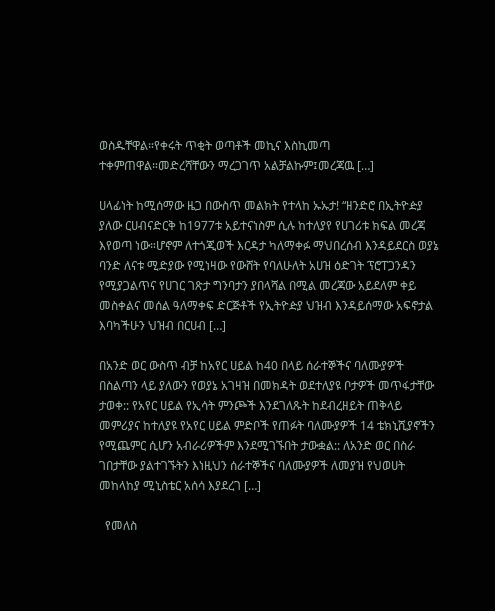ወስዱቸዋል።የቀሩት ጥቂት ወጣቶች መኪና እስኪመጣ ተቀምጠዋል።መድረሻቸውን ማረጋገጥ አልቻልኩም፤መረጃዉ […]

ሀላፊነት ከሚሰማው ዜጋ በውስጥ መልክት የተላከ ኡኡታ! “ዘንድሮ በኢትዮዽያ ያለው ርሀብናድርቅ ከ1977ቱ አይተናነስም ሲሉ ከተለያየ የሀገሪቱ ክፍል መረጃ እየወጣ ነው።ሆኖም ለተጎጂወች እርዳታ ካለማቀፉ ማህበረሰብ እንዳይደርስ ወያኔ ባንድ ለናቱ ሚድያው የሚነዛው የውሸት የባለሁለት አሀዝ ዕድገት ፕሮፐጋንዳን የሚያጋልጥና የሀገር ገጽታ ግንባታን ያበላሻል በሚል መረጃው አይደለም ቀይ መስቀልና መሰል ዓለማቀፍ ድርጅቶች የኢትዮዽያ ህዝብ እንዳይሰማው አፍኖታል እባካችሁን ህዝብ በርሀብ […]

በአንድ ወር ውስጥ ብቻ ከአየር ሀይል ከ40 በላይ ሰራተኞችና ባለሙያዎች በስልጣን ላይ ያለውን የወያኔ አገዛዝ በመክዳት ወደተለያዩ ቦታዎች መጥፋታቸው ታወቀ:: የአየር ሀይል የኢሳት ምንጮች እንደገለጹት ከደብረዘይት ጠቅላይ መምሪያና ከተለያዩ የአየር ሀይል ምድቦች የጠፉት ባለሙያዎች 14 ቴክኒሺያኖችን የሚጨምር ሲሆን አብራሪዎችም እንደሚገኙበት ታውቋል:: ለአንድ ወር በስራ ገበታቸው ያልተገኙትን እነዚህን ሰራተኞችና ባለሙያዎች ለመያዝ የህወሀት መከላከያ ሚኒስቴር አሰሳ እያደረገ […]

  የመለስ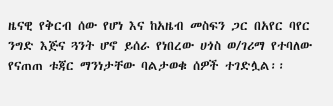ዜናዊ የቅርብ ሰው የሆነ እና ከአዜብ መስፍን ጋር በአየር ባየር ንግድ እጅና ጓንት ሆኖ ይሰራ የነበረው ሀጎስ ወ/ገሪማ የተባለው የናጠጠ ቱጃር ማንነታቸው ባልታወቁ ሰዎች ተገድሏል፡፡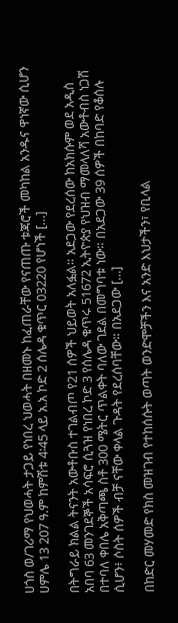ሀጎስ ወ/ገሪማ የህወሓት ታጋይ የነበረ ህወሓት በዘመኑ ከፈጠራቸው የናጠጡ ቱጃሮች መካከል አንዱና ዋነኛው ሲሆን ሀምሌ 13 207 ዓ.ም ከምሽቱ 4፡45 ላይ አ.አ ኮድ 2 ሰሌዳ ቁጥር 03220 የሆነች […]

በትግራይ ክልል ትናንት አውቶቡስ ተገልብጦ የ21 ሰዎች ህይወት አለፏል። አደጋው የደረሰው ከአክሱም ወደ አዲስ አበባ 63 መንገደኞች አሳፍሮ ሲጓዝ የነበረ ኮድ 3 የሰሌዳ ቁጥሩ 51672 ኢትዮጵያ የህዝብ ማመላለሻ አውቶብስ ነጋሽ በተባለ ቀበሌ አቅጣጫ ስቶ 300 ሜትር ጥልቀት ባለው ገደል በመግባቱ ነው። በአደጋው 39 ሰዎች በከባድ የቆሰሉ ሲሆን፥ ሶስት ሰዎች ብቻ ናቸው ቀላል ጉዳት የደረሰባቸው። በአደጋው […]

በከድር መሃመድ የክስ መዝገብ የተከሰሱት ወጣት ወንድሞቻችን እና አንድ እህታችን፣ የቢላል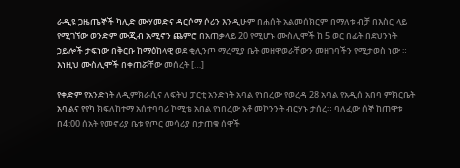ራዲዩ ጋዜጤኞች ካሊድ ሙሃመድና ዳርሶማ ሶሪን እንዲሁም በሐሰት አልመሰክርም በማለቱ ብቻ በእስር ላይ የሚገኘው ወንድም ሙጂብ አሚኖን ጨምሮ በአጠቃላይ 20 የሚሆኑ ሙስሊሞች ከ 5 ወር በፊት በደህንነት ኃይሎች ታፍነው በቅርቡ ከማዕከላዊ ወደ ቂሊንጦ ማረሚያ ቤት መዘዋወራቸውን መዘገባችን የሚታወስ ነው ። እነዚህ ሙስሊሞች በቀጠሯቸው መሰረት […]

የቀድም የአንድነት ለዲምክራሲና ለፍትህ ፓርቲ አንድነት አባል የነበረው የወረዳ 28 አባል የአዲሰ አበባ ምክርቤት አባልና የየካ ክፍለከተማ አሰተባባሪ ኮሚቴ አበል የነበረው አቶ መኮንንት ብርሃኑ ታሰረ። ባለፈው ሰኞ ከጠዋቱ በ4:00 ሰአት የመኖሪያ ቤቱ የጦር መሳሪያ በታጠቁ ሰዋች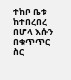ተከቦ ቤቱ ከተበረበረ በሆላ እሱን በቁጥጥር ስር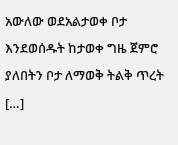አውለው ወደአልታወቀ ቦታ እንደወሰዱት ከታወቀ ግዜ ጀምሮ ያለበትን ቦታ ለማወቅ ትልቅ ጥረት […]